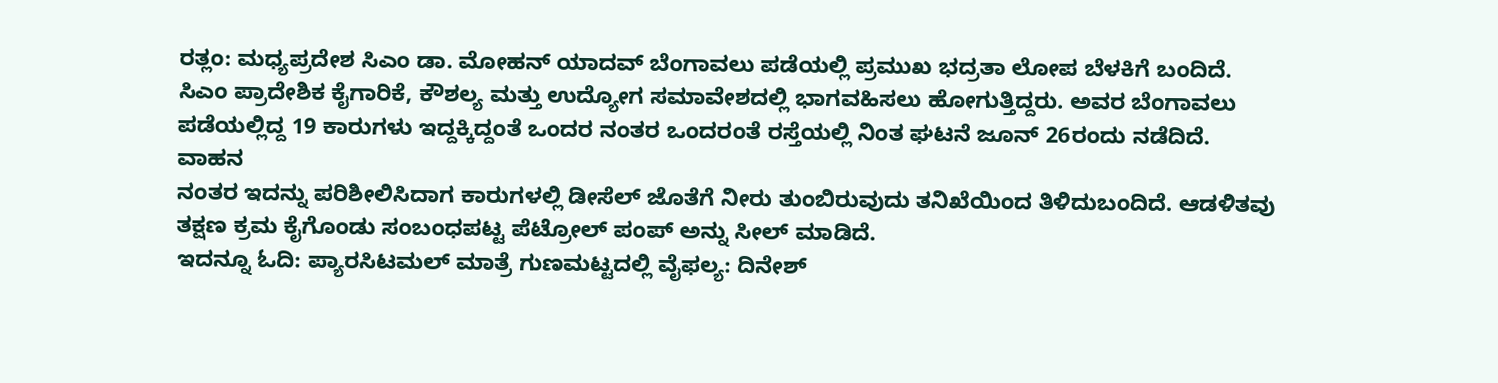ರತ್ಲಂ: ಮಧ್ಯಪ್ರದೇಶ ಸಿಎಂ ಡಾ. ಮೋಹನ್ ಯಾದವ್ ಬೆಂಗಾವಲು ಪಡೆಯಲ್ಲಿ ಪ್ರಮುಖ ಭದ್ರತಾ ಲೋಪ ಬೆಳಕಿಗೆ ಬಂದಿದೆ. ಸಿಎಂ ಪ್ರಾದೇಶಿಕ ಕೈಗಾರಿಕೆ, ಕೌಶಲ್ಯ ಮತ್ತು ಉದ್ಯೋಗ ಸಮಾವೇಶದಲ್ಲಿ ಭಾಗವಹಿಸಲು ಹೋಗುತ್ತಿದ್ದರು. ಅವರ ಬೆಂಗಾವಲು ಪಡೆಯಲ್ಲಿದ್ದ 19 ಕಾರುಗಳು ಇದ್ದಕ್ಕಿದ್ದಂತೆ ಒಂದರ ನಂತರ ಒಂದರಂತೆ ರಸ್ತೆಯಲ್ಲಿ ನಿಂತ ಘಟನೆ ಜೂನ್ 26ರಂದು ನಡೆದಿದೆ. ವಾಹನ
ನಂತರ ಇದನ್ನು ಪರಿಶೀಲಿಸಿದಾಗ ಕಾರುಗಳಲ್ಲಿ ಡೀಸೆಲ್ ಜೊತೆಗೆ ನೀರು ತುಂಬಿರುವುದು ತನಿಖೆಯಿಂದ ತಿಳಿದುಬಂದಿದೆ. ಆಡಳಿತವು ತಕ್ಷಣ ಕ್ರಮ ಕೈಗೊಂಡು ಸಂಬಂಧಪಟ್ಟ ಪೆಟ್ರೋಲ್ ಪಂಪ್ ಅನ್ನು ಸೀಲ್ ಮಾಡಿದೆ.
ಇದನ್ನೂ ಓದಿ: ಪ್ಯಾರಸಿಟಮಲ್ ಮಾತ್ರೆ ಗುಣಮಟ್ಟದಲ್ಲಿ ವೈಫಲ್ಯ: ದಿನೇಶ್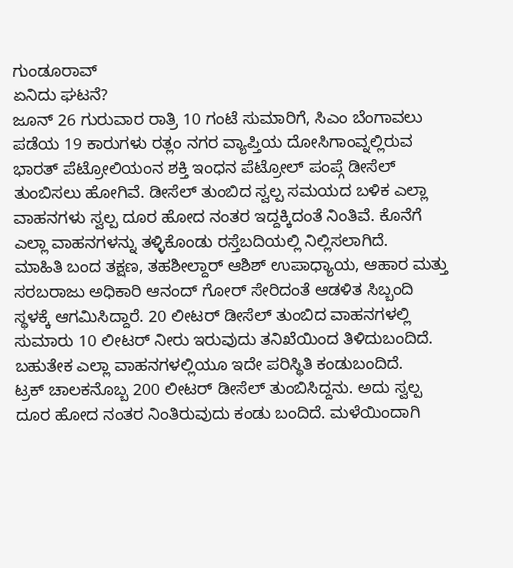ಗುಂಡೂರಾವ್
ಏನಿದು ಘಟನೆ?
ಜೂನ್ 26 ಗುರುವಾರ ರಾತ್ರಿ 10 ಗಂಟೆ ಸುಮಾರಿಗೆ, ಸಿಎಂ ಬೆಂಗಾವಲು ಪಡೆಯ 19 ಕಾರುಗಳು ರತ್ಲಂ ನಗರ ವ್ಯಾಪ್ತಿಯ ದೋಸಿಗಾಂವ್ನಲ್ಲಿರುವ ಭಾರತ್ ಪೆಟ್ರೋಲಿಯಂನ ಶಕ್ತಿ ಇಂಧನ ಪೆಟ್ರೋಲ್ ಪಂಪ್ಗೆ ಡೀಸೆಲ್ ತುಂಬಿಸಲು ಹೋಗಿವೆ. ಡೀಸೆಲ್ ತುಂಬಿದ ಸ್ವಲ್ಪ ಸಮಯದ ಬಳಿಕ ಎಲ್ಲಾ ವಾಹನಗಳು ಸ್ವಲ್ಪ ದೂರ ಹೋದ ನಂತರ ಇದ್ದಕ್ಕಿದಂತೆ ನಿಂತಿವೆ. ಕೊನೆಗೆ ಎಲ್ಲಾ ವಾಹನಗಳನ್ನು ತಳ್ಳಿಕೊಂಡು ರಸ್ತೆಬದಿಯಲ್ಲಿ ನಿಲ್ಲಿಸಲಾಗಿದೆ.
ಮಾಹಿತಿ ಬಂದ ತಕ್ಷಣ, ತಹಶೀಲ್ದಾರ್ ಆಶಿಶ್ ಉಪಾಧ್ಯಾಯ, ಆಹಾರ ಮತ್ತು ಸರಬರಾಜು ಅಧಿಕಾರಿ ಆನಂದ್ ಗೋರ್ ಸೇರಿದಂತೆ ಆಡಳಿತ ಸಿಬ್ಬಂದಿ ಸ್ಥಳಕ್ಕೆ ಆಗಮಿಸಿದ್ದಾರೆ. 20 ಲೀಟರ್ ಡೀಸೆಲ್ ತುಂಬಿದ ವಾಹನಗಳಲ್ಲಿ ಸುಮಾರು 10 ಲೀಟರ್ ನೀರು ಇರುವುದು ತನಿಖೆಯಿಂದ ತಿಳಿದುಬಂದಿದೆ. ಬಹುತೇಕ ಎಲ್ಲಾ ವಾಹನಗಳಲ್ಲಿಯೂ ಇದೇ ಪರಿಸ್ಥಿತಿ ಕಂಡುಬಂದಿದೆ.
ಟ್ರಕ್ ಚಾಲಕನೊಬ್ಬ 200 ಲೀಟರ್ ಡೀಸೆಲ್ ತುಂಬಿಸಿದ್ದನು. ಅದು ಸ್ವಲ್ಪ ದೂರ ಹೋದ ನಂತರ ನಿಂತಿರುವುದು ಕಂಡು ಬಂದಿದೆ. ಮಳೆಯಿಂದಾಗಿ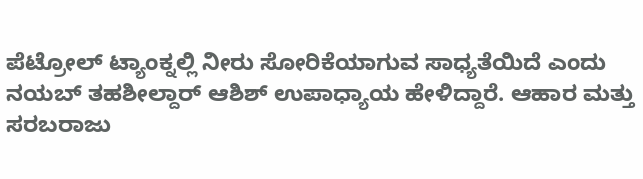ಪೆಟ್ರೋಲ್ ಟ್ಯಾಂಕ್ನಲ್ಲಿ ನೀರು ಸೋರಿಕೆಯಾಗುವ ಸಾಧ್ಯತೆಯಿದೆ ಎಂದು ನಯಬ್ ತಹಶೀಲ್ದಾರ್ ಆಶಿಶ್ ಉಪಾಧ್ಯಾಯ ಹೇಳಿದ್ದಾರೆ. ಆಹಾರ ಮತ್ತು ಸರಬರಾಜು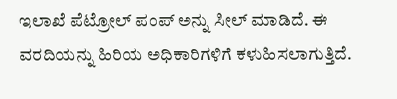ಇಲಾಖೆ ಪೆಟ್ರೋಲ್ ಪಂಪ್ ಅನ್ನು ಸೀಲ್ ಮಾಡಿದೆ. ಈ ವರದಿಯನ್ನು ಹಿರಿಯ ಅಧಿಕಾರಿಗಳಿಗೆ ಕಳುಹಿಸಲಾಗುತ್ತಿದೆ.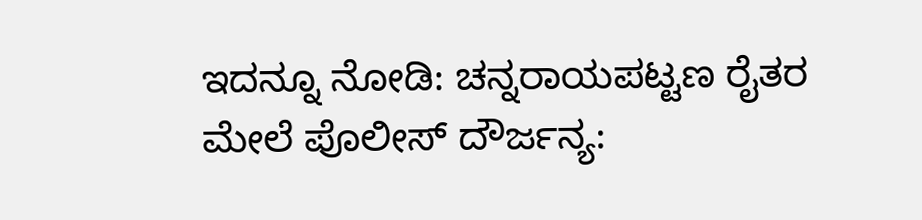ಇದನ್ನೂ ನೋಡಿ: ಚನ್ನರಾಯಪಟ್ಟಣ ರೈತರ ಮೇಲೆ ಪೊಲೀಸ್ ದೌರ್ಜನ್ಯ: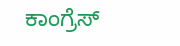ಕಾಂಗ್ರೆಸ್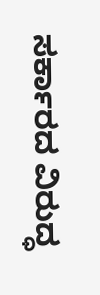ಸರ್ಕಾರದ ವಿರುದ್ಧ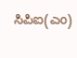ಸಿಪಿಐ(ಎಂ)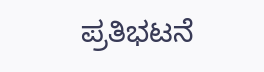ಪ್ರತಿಭಟನೆ